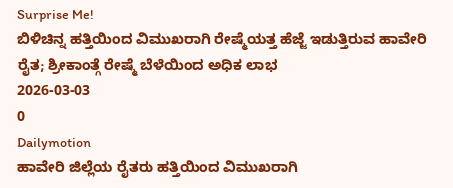Surprise Me!
ಬಿಳಿಚಿನ್ನ ಹತ್ತಿಯಿಂದ ವಿಮುಖರಾಗಿ ರೇಷ್ಮೆಯತ್ತ ಹೆಜ್ಜೆ ಇಡುತ್ತಿರುವ ಹಾವೇರಿ ರೈತ; ಶ್ರೀಕಾಂತ್ಗೆ ರೇಷ್ಮೆ ಬೆಳೆಯಿಂದ ಅಧಿಕ ಲಾಭ
2026-03-03
0
Dailymotion
ಹಾವೇರಿ ಜಿಲ್ಲೆಯ ರೈತರು ಹತ್ತಿಯಿಂದ ವಿಮುಖರಾಗಿ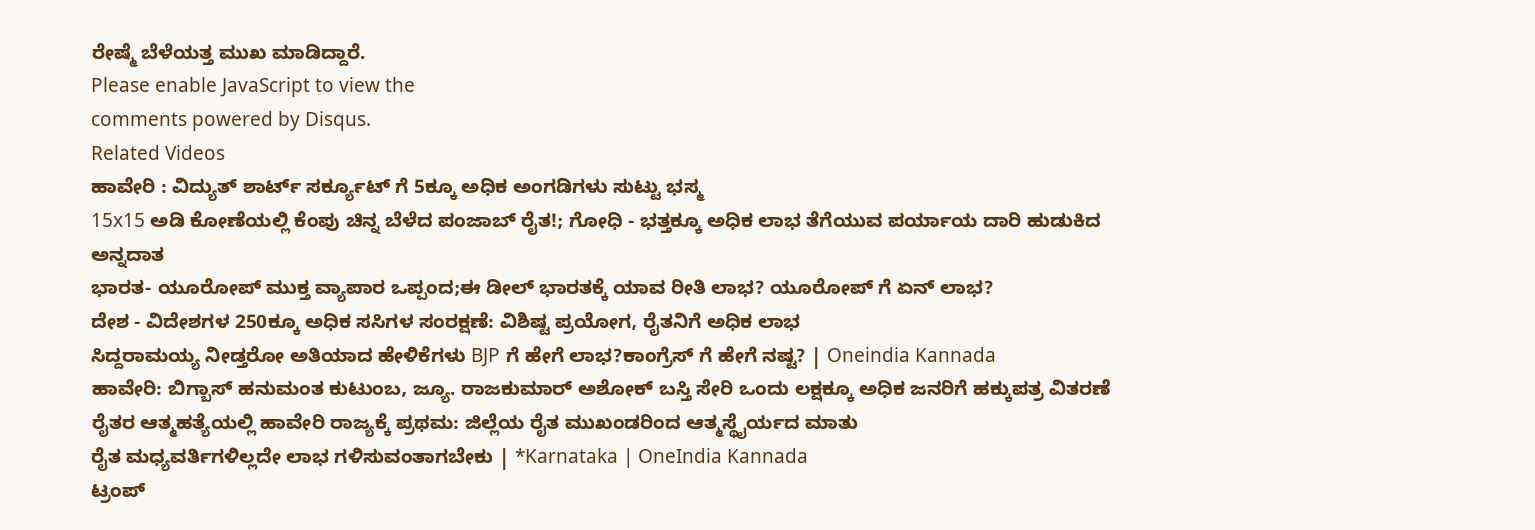ರೇಷ್ಮೆ ಬೆಳೆಯತ್ತ ಮುಖ ಮಾಡಿದ್ದಾರೆ.
Please enable JavaScript to view the
comments powered by Disqus.
Related Videos
ಹಾವೇರಿ : ವಿದ್ಯುತ್ ಶಾರ್ಟ್ ಸರ್ಕ್ಯೂಟ್ ಗೆ 5ಕ್ಕೂ ಅಧಿಕ ಅಂಗಡಿಗಳು ಸುಟ್ಟು ಭಸ್ಮ
15x15 ಅಡಿ ಕೋಣೆಯಲ್ಲಿ ಕೆಂಪು ಚಿನ್ನ ಬೆಳೆದ ಪಂಜಾಬ್ ರೈತ!; ಗೋಧಿ - ಭತ್ತಕ್ಕೂ ಅಧಿಕ ಲಾಭ ತೆಗೆಯುವ ಪರ್ಯಾಯ ದಾರಿ ಹುಡುಕಿದ ಅನ್ನದಾತ
ಭಾರತ- ಯೂರೋಪ್ ಮುಕ್ತ ವ್ಯಾಪಾರ ಒಪ್ಪಂದ;ಈ ಡೀಲ್ ಭಾರತಕ್ಕೆ ಯಾವ ರೀತಿ ಲಾಭ? ಯೂರೋಪ್ ಗೆ ಏನ್ ಲಾಭ?
ದೇಶ - ವಿದೇಶಗಳ 250ಕ್ಕೂ ಅಧಿಕ ಸಸಿಗಳ ಸಂರಕ್ಷಣೆ: ವಿಶಿಷ್ಟ ಪ್ರಯೋಗ, ರೈತನಿಗೆ ಅಧಿಕ ಲಾಭ
ಸಿದ್ದರಾಮಯ್ಯ ನೀಡ್ತರೋ ಅತಿಯಾದ ಹೇಳಿಕೆಗಳು BJP ಗೆ ಹೇಗೆ ಲಾಭ?ಕಾಂಗ್ರೆಸ್ ಗೆ ಹೇಗೆ ನಷ್ಟ? | Oneindia Kannada
ಹಾವೇರಿ: ಬಿಗ್ಬಾಸ್ ಹನುಮಂತ ಕುಟುಂಬ, ಜ್ಯೂ. ರಾಜಕುಮಾರ್ ಅಶೋಕ್ ಬಸ್ತಿ ಸೇರಿ ಒಂದು ಲಕ್ಷಕ್ಕೂ ಅಧಿಕ ಜನರಿಗೆ ಹಕ್ಕುಪತ್ರ ವಿತರಣೆ
ರೈತರ ಆತ್ಮಹತ್ಯೆಯಲ್ಲಿ ಹಾವೇರಿ ರಾಜ್ಯಕ್ಕೆ ಪ್ರಥಮ: ಜಿಲ್ಲೆಯ ರೈತ ಮುಖಂಡರಿಂದ ಆತ್ಮಸ್ಥೈರ್ಯದ ಮಾತು
ರೈತ ಮಧ್ಯವರ್ತಿಗಳಿಲ್ಲದೇ ಲಾಭ ಗಳಿಸುವಂತಾಗಬೇಕು | *Karnataka | OneIndia Kannada
ಟ್ರಂಪ್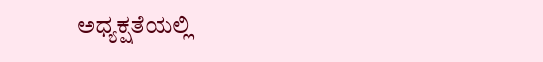ಅಧ್ಯಕ್ಷತೆಯಲ್ಲಿ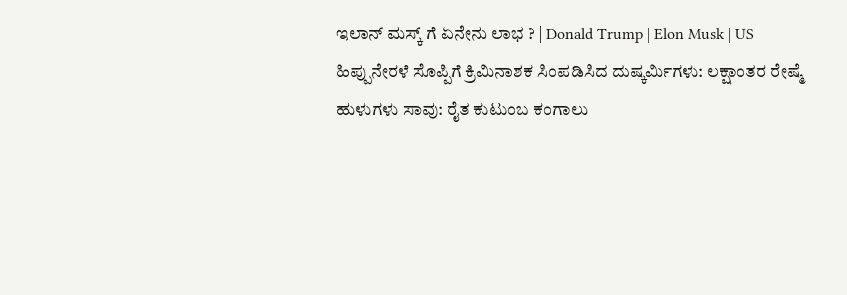ಇಲಾನ್ ಮಸ್ಕ್ ಗೆ ಏನೇನು ಲಾಭ ? | Donald Trump | Elon Musk | US
ಹಿಪ್ಪುನೇರಳೆ ಸೊಪ್ಪಿಗೆ ಕ್ರಿಮಿನಾಶಕ ಸಿಂಪಡಿಸಿದ ದುಷ್ಕರ್ಮಿಗಳು: ಲಕ್ಷಾಂತರ ರೇಷ್ಮೆ ಹುಳುಗಳು ಸಾವು: ರೈತ ಕುಟುಂಬ ಕಂಗಾಲು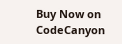Buy Now on CodeCanyon